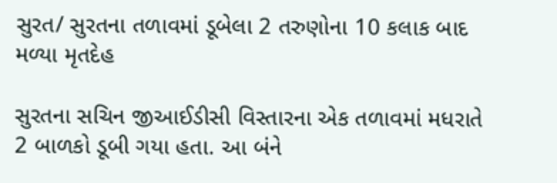સુરત/ સુરતના તળાવમાં ડૂબેલા 2 તરુણોના 10 કલાક બાદ મળ્યા મૃતદેહ

સુરતના સચિન જીઆઈડીસી વિસ્તારના એક તળાવમાં મધરાતે 2 બાળકો ડૂબી ગયા હતા. આ બંને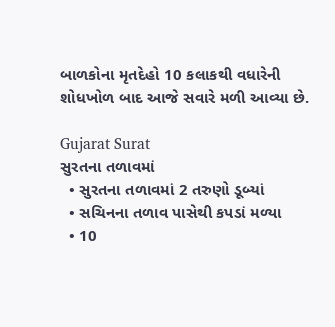બાળકોના મૃતદેહો 10 કલાકથી વધારેની શોધખોળ બાદ આજે સવારે મળી આવ્યા છે.

Gujarat Surat
સુરતના તળાવમાં
  • સુરતના તળાવમાં 2 તરુણો ડૂબ્યાં
  • સચિનના તળાવ પાસેથી કપડાં મળ્યા
  • 10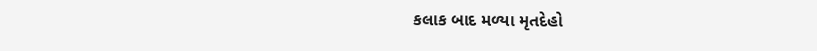કલાક બાદ મળ્યા મૃતદેહો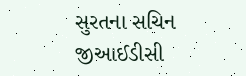સુરતના સચિન જીઆઈડીસી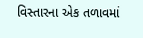વિસ્તારના એક તળાવમાં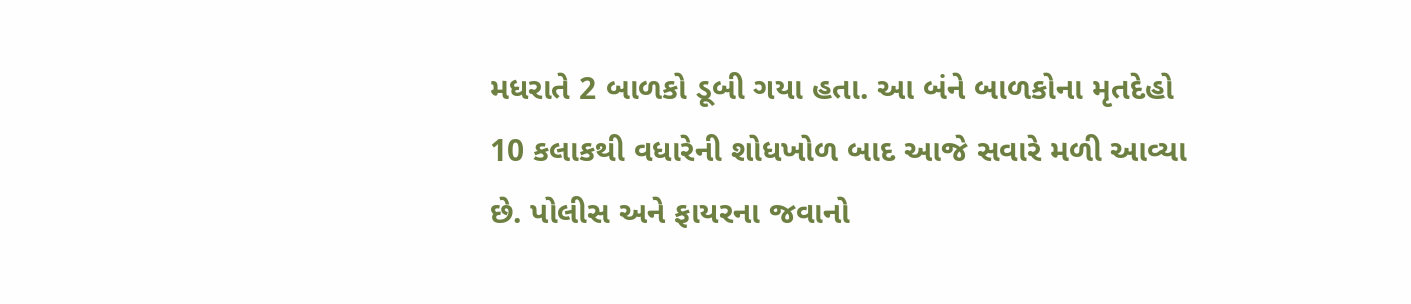મધરાતે 2 બાળકો ડૂબી ગયા હતા. આ બંને બાળકોના મૃતદેહો 10 કલાકથી વધારેની શોધખોળ બાદ આજે સવારે મળી આવ્યા છે. પોલીસ અને ફાયરના જવાનો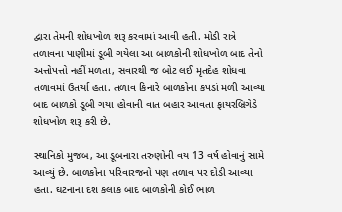દ્વારા તેમની શોધખોળ શરૂ કરવામાં આવી હતી. મોડી રાત્રે તળાવના પાણીમાં ડૂબી ગયેલા આ બાળકોની શોધખોળ બાદ તેનો અત્તોપત્તો નહીં મળતા, સવારથી જ બોટ લઈ મૃતદેહ શોધવા તળાવમાં ઉતર્યા હતા. તળાવ કિનારે બાળકોના કપડાં મળી આવ્યા બાદ બાળકો ડૂબી ગયા હોવાની વાત બહાર આવતા ફાયરબ્રિગેડે શોધખોળ શરૂ કરી છે.

સ્થાનિકો મુજબ, આ ડૂબનારા તરુણોની વય 13 વર્ષ હોવાનું સામે આવ્યું છે. બાળકોના પરિવારજનો પણ તળાવ પર દોડી આવ્યા હતા. ઘટનાના દશ કલાક બાદ બાળકોની કોઈ ભાળ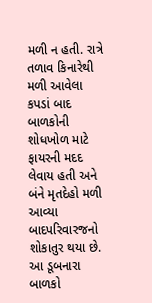મળી ન હતી. રાત્રે તળાવ કિનારેથી મળી આવેલા કપડાં બાદ બાળકોની શોધખોળ માટે ફાયરની મદદ લેવાય હતી અને બંને મૃતદેહો મળી આવ્યા બાદપરિવારજનો શોકાતુર થયા છે. આ ડૂબનારા બાળકો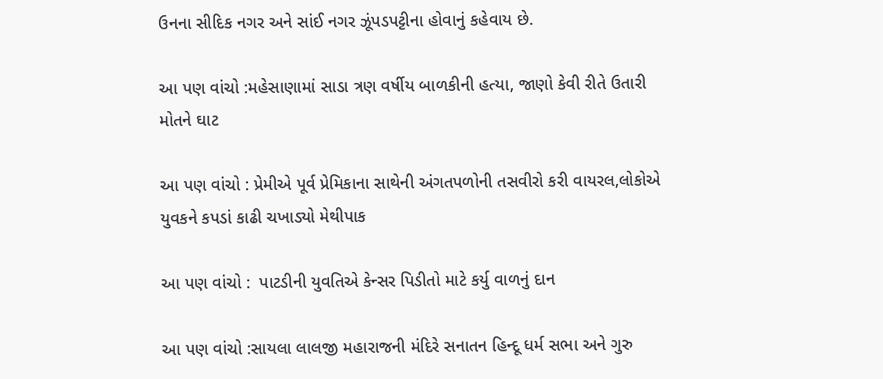ઉનના સીદિક નગર અને સાંઈ નગર ઝૂંપડપટ્ટીના હોવાનું કહેવાય છે.

આ પણ વાંચો :મહેસાણામાં સાડા ત્રણ વર્ષીય બાળકીની હત્યા, જાણો કેવી રીતે ઉતારી મોતને ઘાટ

આ પણ વાંચો : પ્રેમીએ પૂર્વ પ્રેમિકાના સાથેની અંગતપળોની તસવીરો કરી વાયરલ,લોકોએ યુવકને કપડાં કાઢી ચખાડ્યો મેથીપાક

આ પણ વાંચો :  પાટડીની યુવતિએ કેન્સર પિડીતો માટે કર્યુ વાળનું દાન

આ પણ વાંચો :સાયલા લાલજી મહારાજની મંદિરે સનાતન હિન્દૂ ધર્મ સભા અને ગુરુ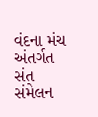વંદના મંચ અંતર્ગત સંત સંમેલન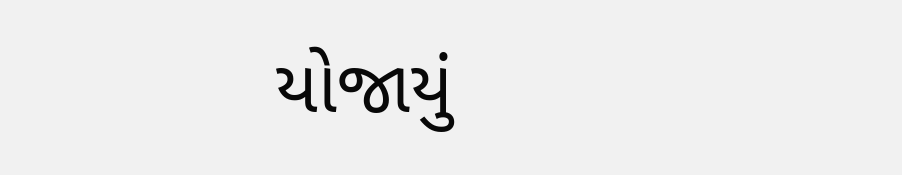યોજાયું